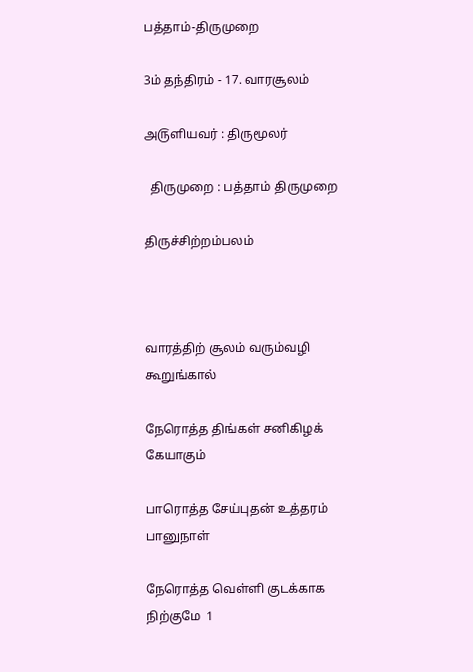பத்தாம்-திருமுறை

3ம் தந்திரம் - 17. வாரசூலம்

அ௫ளியவர் : திருமூலர்

  திருமுறை : பத்தாம் திருமுறை

திருச்சிற்றம்பலம்



வாரத்திற் சூலம் வரும்வழி கூறுங்கால்

நேரொத்த திங்கள் சனிகிழக் கேயாகும்

பாரொத்த சேய்புதன் உத்தரம் பானுநாள்

நேரொத்த வெள்ளி குடக்காக நிற்குமே  1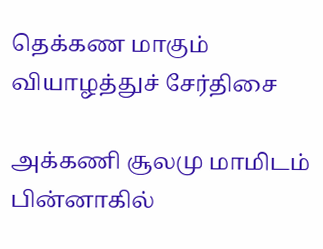தெக்கண மாகும் வியாழத்துச் சேர்திசை

அக்கணி சூலமு மாமிடம் பின்னாகில்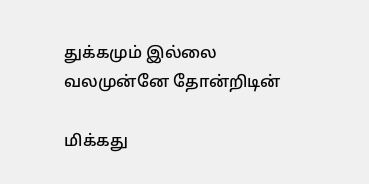துக்கமும் இல்லை வலமுன்னே தோன்றிடின்

மிக்கது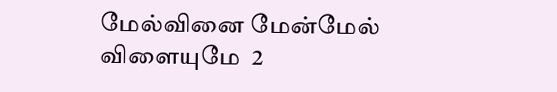மேல்வினை மேன்மேல் விளையுமே  2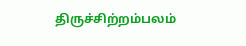திருச்சிற்றம்பலம்